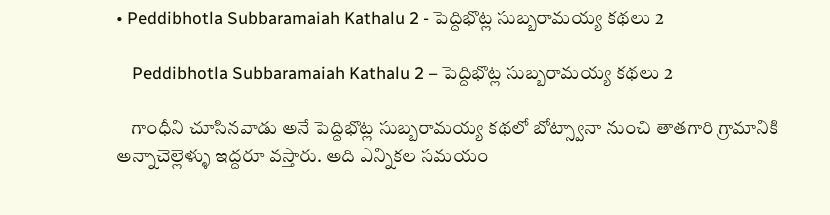• Peddibhotla Subbaramaiah Kathalu 2 - పెద్దిభొట్ల సుబ్బరామయ్య కథలు 2

    Peddibhotla Subbaramaiah Kathalu 2 – పెద్దిభొట్ల సుబ్బరామయ్య కథలు 2

    గాంధీని చూసినవాడు అనే పెద్దిభొట్ల సుబ్బరామయ్య కథలో బోట్స్వానా నుంచి తాతగారి గ్రామానికి అన్నాచెల్లెళ్ళు ఇద్దరూ వస్తారు. అది ఎన్నికల సమయం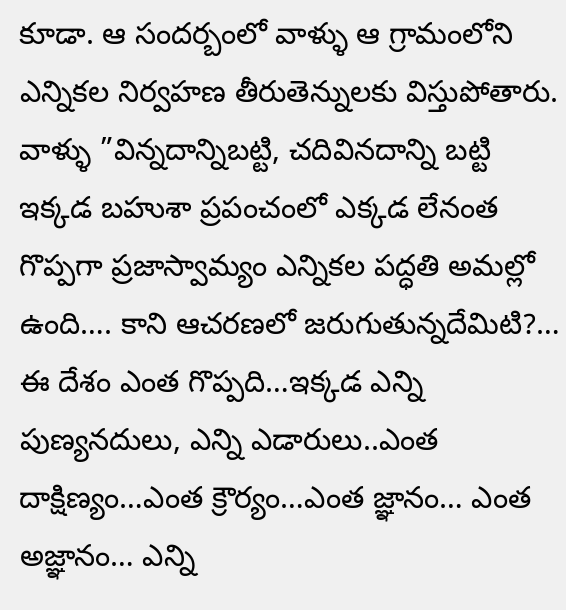కూడా. ఆ సందర్బంలో వాళ్ళు ఆ గ్రామంలోని ఎన్నికల నిర్వహణ తీరుతెన్నులకు విస్తుపోతారు. వాళ్ళు ”విన్నదాన్నిబట్టి, చదివినదాన్ని బట్టి ఇక్కడ బహుశా ప్రపంచంలో ఎక్కడ లేనంత గొప్పగా ప్రజాస్వామ్యం ఎన్నికల పద్ధతి అమల్లో ఉంది…. కాని ఆచరణలో జరుగుతున్నదేమిటి?… ఈ దేశం ఎంత గొప్పది…ఇక్కడ ఎన్ని పుణ్యనదులు, ఎన్ని ఎడారులు..ఎంత దాక్షిణ్యం…ఎంత క్రౌర్యం…ఎంత జ్ఞానం… ఎంత అజ్ఞానం… ఎన్ని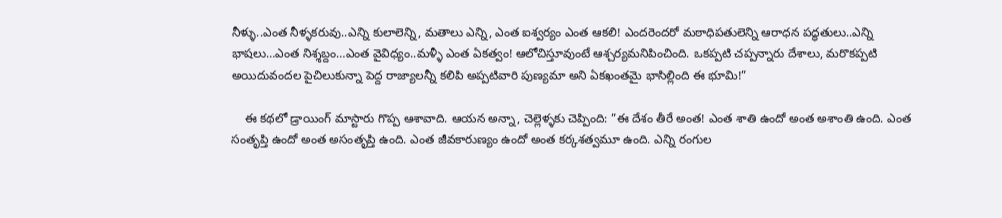నీళ్ళు..ఎంత నీళ్ళకరువు..ఎన్ని కులాలెన్ని, మతాలు ఎన్ని, ఎంత ఐశ్వర్యం ఎంత ఆకలి! ఎందరెందరో మఠాధిపతులెన్ని ఆరాధన పద్ధతులు..ఎన్ని భాషలు…ఎంత నిశ్శబ్దం…ఎంత వైవిధ్యం..మళ్ళీ ఎంత ఏకత్వం! ఆలోచిస్తూవుంటే ఆశ్చర్యమనిపించింది. ఒకప్పటి చప్పన్నారు దేశాలు, మరొకప్పటి అయిదువందల పైచిలుకున్నా పెద్ద రాజ్యాలన్నీ కలిపి అప్పటివారి పుణ్యమా అని ఏకఖంతమై భాసిల్లింది ఈ భూమి!”

    ఈ కథలో డ్రాయింగ్‌ మాస్టారు గొప్ప ఆశావాది. ఆయన అన్నా, చెల్లెళ్ళకు చెప్పింది: ”ఈ దేశం తీరే అంత! ఎంత శాతి ఉందో అంత అశాంతి ఉంది. ఎంత సంతృప్తి ఉందో అంత అసంతృప్తి ఉంది. ఎంత జీవకారుణ్యం ఉందో అంత కర్కశత్వమూ ఉంది. ఎన్ని రంగుల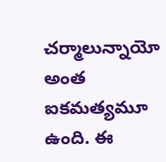చర్మాలున్నాయో అంత ఐకమత్యమూ ఉంది. ఈ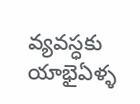వ్యవస్ధకు యాభైఏళ్ళ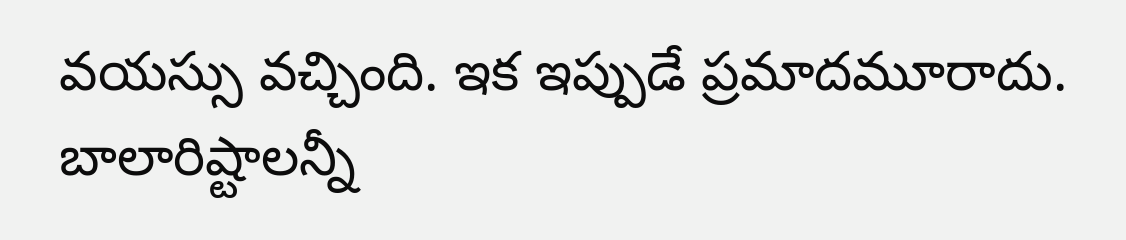వయస్సు వచ్చింది. ఇక ఇప్పుడే ప్రమాదమూరాదు. బాలారిష్టాలన్నీ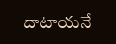దాటాయనే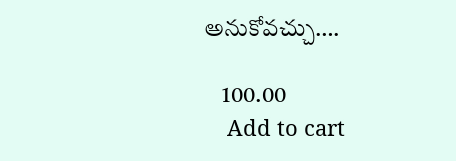అనుకోవచ్చు….

    100.00
    Add to cart